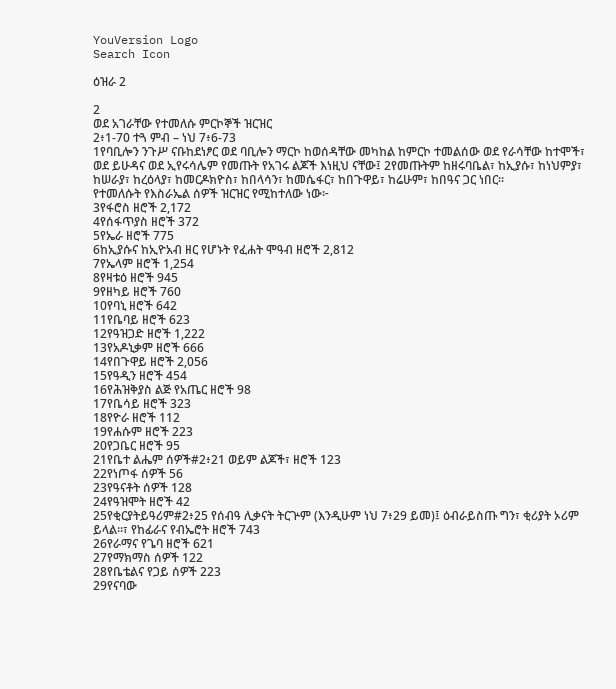YouVersion Logo
Search Icon

ዕዝራ 2

2
ወደ አገራቸው የተመለሱ ምርኮኞች ዝርዝር
2፥1-70 ተጓ ምብ – ነህ 7፥6-73
1የባቢሎን ንጉሥ ናቡከደነፆር ወደ ባቢሎን ማርኮ ከወሰዳቸው መካከል ከምርኮ ተመልሰው ወደ የራሳቸው ከተሞች፣ ወደ ይሁዳና ወደ ኢየሩሳሌም የመጡት የአገሩ ልጆች እነዚህ ናቸው፤ 2የመጡትም ከዘሩባቤል፣ ከኢያሱ፣ ከነህምያ፣ ከሠራያ፣ ከረዕላያ፣ ከመርዶክዮስ፣ ከበላሳን፣ ከመሴፋር፣ ከበጉዋይ፣ ከሬሁም፣ ከበዓና ጋር ነበር።
የተመለሱት የእስራኤል ሰዎች ዝርዝር የሚከተለው ነው፦
3የፋሮስ ዘሮች 2,172
4የሰፋጥያስ ዘሮች 372
5የኤራ ዘሮች 775
6ከኢያሱና ከኢዮአብ ዘር የሆኑት የፈሐት ሞዓብ ዘሮች 2,812
7የኤላም ዘሮች 1,254
8የዛቱዕ ዘሮች 945
9የዘካይ ዘሮች 760
10የባኒ ዘሮች 642
11የቤባይ ዘሮች 623
12የዓዝጋድ ዘሮች 1,222
13የአዶኒቃም ዘሮች 666
14የበጉዋይ ዘሮች 2,056
15የዓዲን ዘሮች 454
16የሕዝቅያስ ልጅ የአጤር ዘሮች 98
17የቤሳይ ዘሮች 323
18የዮራ ዘሮች 112
19የሐሱም ዘሮች 223
20የጋቤር ዘሮች 95
21የቤተ ልሔም ሰዎች#2፥21 ወይም ልጆች፣ ዘሮች 123
22የነጦፋ ሰዎች 56
23የዓናቶት ሰዎች 128
24የዓዝሞት ዘሮች 42
25የቂርያትይዓሪም#2፥25 የሰብዓ ሊቃናት ትርጕም (እንዲሁም ነህ 7፥29 ይመ)፤ ዕብራይስጡ ግን፣ ቂሪያት ኦሪም ይላል።፣ የከፊራና የብኤሮት ዘሮች 743
26የራማና የጌባ ዘሮች 621
27የማክማስ ሰዎች 122
28የቤቴልና የጋይ ሰዎች 223
29የናባው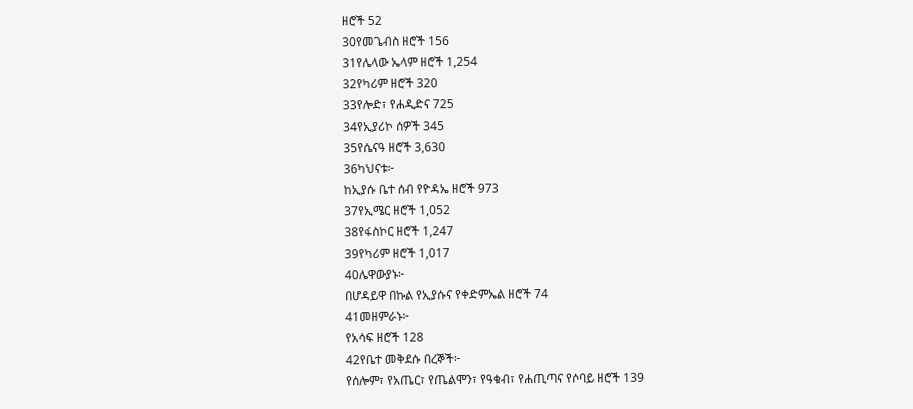ዘሮች 52
30የመጌብስ ዘሮች 156
31የሌላው ኤላም ዘሮች 1,254
32የካሪም ዘሮች 320
33የሎድ፣ የሐዲድና 725
34የኢያሪኮ ሰዎች 345
35የሴናዓ ዘሮች 3,630
36ካህናቱ፦
ከኢያሱ ቤተ ሰብ የዮዳኤ ዘሮች 973
37የኢሜር ዘሮች 1,052
38የፋስኮር ዘሮች 1,247
39የካሪም ዘሮች 1,017
40ሌዋውያኑ፦
በሆዳይዋ በኩል የኢያሱና የቀድምኤል ዘሮች 74
41መዘምራኑ፦
የአሳፍ ዘሮች 128
42የቤተ መቅደሱ በረኞች፦
የሰሎም፣ የአጤር፣ የጤልሞን፣ የዓቁብ፣ የሐጢጣና የሶባይ ዘሮች 139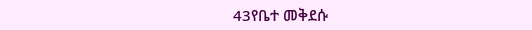43የቤተ መቅደሱ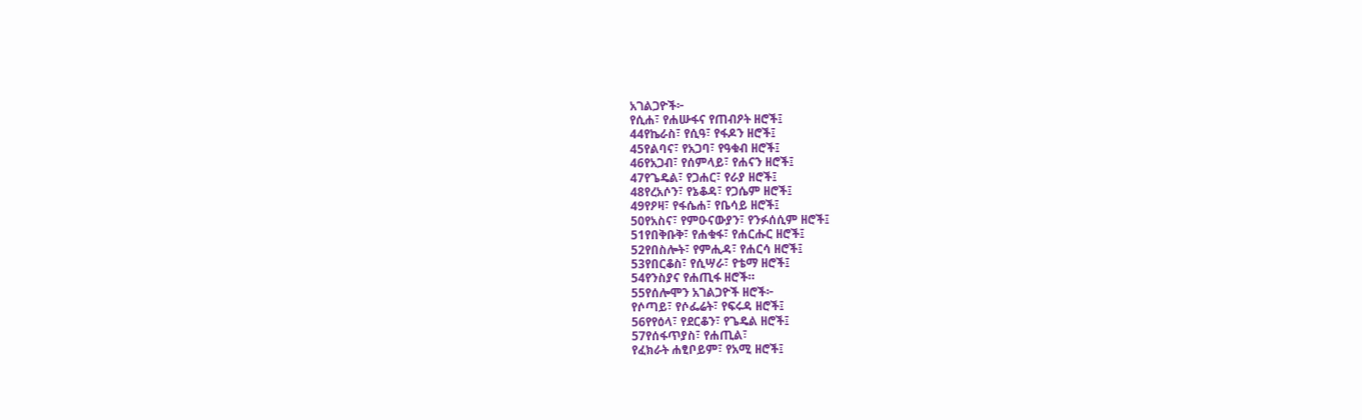አገልጋዮች፦
የሲሐ፣ የሐሡፋና የጠብዖት ዘሮች፤
44የኬራስ፣ የሲዓ፣ የፋዶን ዘሮች፤
45የልባና፣ የአጋባ፣ የዓቁብ ዘሮች፤
46የአጋብ፣ የሰምላይ፣ የሐናን ዘሮች፤
47የጌዴል፣ የጋሐር፣ የራያ ዘሮች፤
48የረአሶን፣ የኔቆዳ፣ የጋሴም ዘሮች፤
49የዖዛ፣ የፋሴሐ፣ የቤሳይ ዘሮች፤
50የአስና፣ የምዑናውያን፣ የንፉሰሲም ዘሮች፤
51የበቅቡቅ፣ የሐቁፋ፣ የሐርሑር ዘሮች፤
52የበስሎት፣ የምሒዳ፣ የሐርሳ ዘሮች፤
53የበርቆስ፣ የሲሣራ፣ የቴማ ዘሮች፤
54የንስያና የሐጢፋ ዘሮች።
55የሰሎሞን አገልጋዮች ዘሮች፦
የሶጣይ፣ የሶፌሬት፣ የፍሩዳ ዘሮች፤
56የየዕላ፣ የደርቆን፣ የጌዴል ዘሮች፤
57የሰፋጥያስ፣ የሐጢል፣
የፈክራት ሐፂቦይም፣ የአሚ ዘሮች፤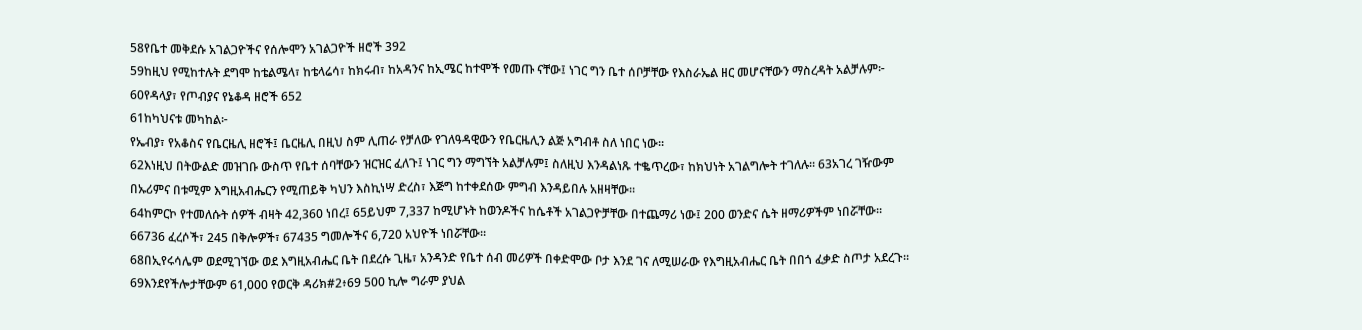58የቤተ መቅደሱ አገልጋዮችና የሰሎሞን አገልጋዮች ዘሮች 392
59ከዚህ የሚከተሉት ደግሞ ከቴልሜላ፣ ከቴላሬሳ፣ ከክሩብ፣ ከአዳንና ከኢሜር ከተሞች የመጡ ናቸው፤ ነገር ግን ቤተ ሰቦቻቸው የእስራኤል ዘር መሆናቸውን ማስረዳት አልቻሉም፦
60የዳላያ፣ የጦብያና የኔቆዳ ዘሮች 652
61ከካህናቱ መካከል፦
የኤብያ፣ የአቆስና የቤርዜሊ ዘሮች፤ ቤርዜሊ በዚህ ስም ሊጠራ የቻለው የገለዓዳዊውን የቤርዜሊን ልጅ አግብቶ ስለ ነበር ነው።
62እነዚህ በትውልድ መዝገቡ ውስጥ የቤተ ሰባቸውን ዝርዝር ፈለጉ፤ ነገር ግን ማግኘት አልቻሉም፤ ስለዚህ እንዳልነጹ ተቈጥረው፣ ከክህነት አገልግሎት ተገለሉ። 63አገረ ገዥውም በኡሪምና በቱሚም እግዚአብሔርን የሚጠይቅ ካህን እስኪነሣ ድረስ፣ እጅግ ከተቀደሰው ምግብ እንዳይበሉ አዘዛቸው።
64ከምርኮ የተመለሱት ሰዎች ብዛት 42,360 ነበረ፤ 65ይህም 7,337 ከሚሆኑት ከወንዶችና ከሴቶች አገልጋዮቻቸው በተጨማሪ ነው፤ 200 ወንድና ሴት ዘማሪዎችም ነበሯቸው። 66736 ፈረሶች፣ 245 በቅሎዎች፣ 67435 ግመሎችና 6,720 አህዮች ነበሯቸው።
68በኢየሩሳሌም ወደሚገኘው ወደ እግዚአብሔር ቤት በደረሱ ጊዜ፣ አንዳንድ የቤተ ሰብ መሪዎች በቀድሞው ቦታ እንደ ገና ለሚሠራው የእግዚአብሔር ቤት በበጎ ፈቃድ ስጦታ አደረጉ። 69እንደየችሎታቸውም 61,000 የወርቅ ዳሪክ#2፥69 500 ኪሎ ግራም ያህል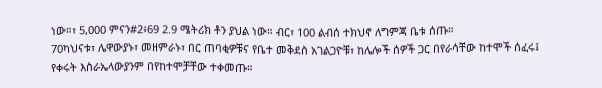ነው።፣ 5,000 ምናን#2፥69 2.9 ሜትሪክ ቶን ያህል ነው። ብር፣ 100 ልብሰ ተክህኖ ለግምጃ ቤቱ ሰጡ።
70ካህናቱ፣ ሌዋውያኑ፣ መዘምራኑ፣ በር ጠባቂዎቹና የቤተ መቅደስ አገልጋዮቹ፣ ከሌሎች ሰዎች ጋር በየራሳቸው ከተሞች ሰፈሩ፤ የቀሩት እስራኤላውያንም በየከተሞቻቸው ተቀመጡ።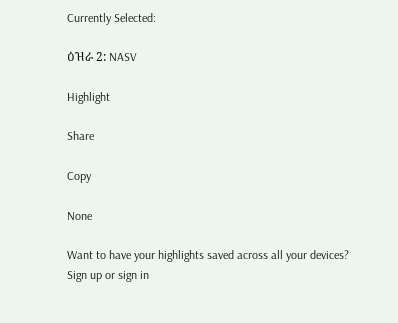Currently Selected:

ዕዝራ 2: NASV

Highlight

Share

Copy

None

Want to have your highlights saved across all your devices? Sign up or sign in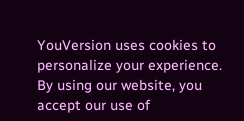YouVersion uses cookies to personalize your experience. By using our website, you accept our use of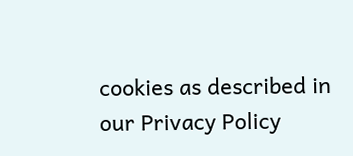cookies as described in our Privacy Policy